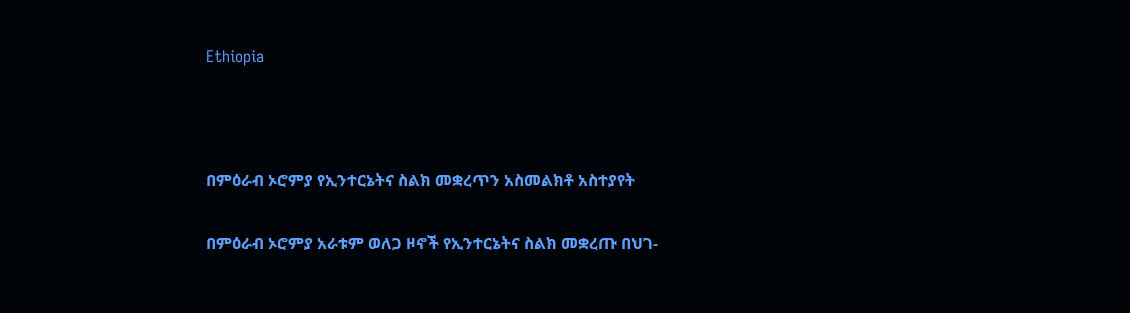Ethiopia



በምዕራብ ኦሮምያ የኢንተርኔትና ስልክ መቋረጥን አስመልክቶ አስተያየት

በምዕራብ ኦሮምያ አራቱም ወለጋ ዞኖች የኢንተርኔትና ስልክ መቋረጡ በህገ-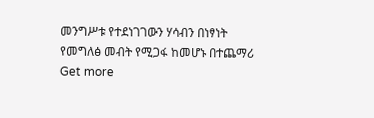መንግሥቱ የተደነገገውን ሃሳብን በነፃነት የመግለፅ መብት የሚጋፋ ከመሆኑ በተጨማሪ
Get more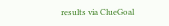results via ClueGoal